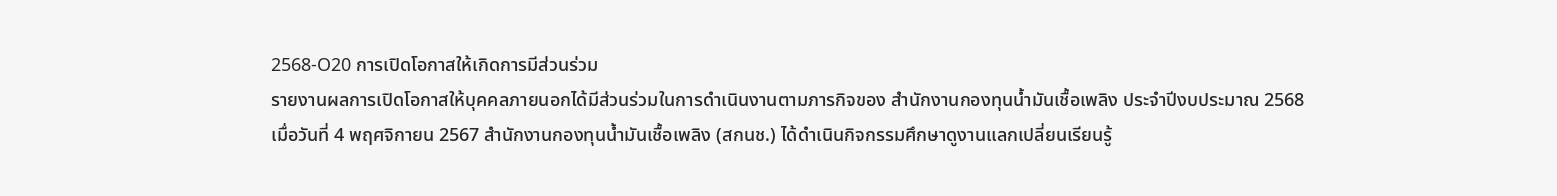2568-O20 การเปิดโอกาสให้เกิดการมีส่วนร่วม
รายงานผลการเปิดโอกาสให้บุคคลภายนอกได้มีส่วนร่วมในการดำเนินงานตามภารกิจของ สำนักงานกองทุนน้ำมันเชื้อเพลิง ประจำปีงบประมาณ 2568
เมื่อวันที่ 4 พฤศจิกายน 2567 สำนักงานกองทุนน้ำมันเชื้อเพลิง (สกนช.) ได้ดำเนินกิจกรรมศึกษาดูงานแลกเปลี่ยนเรียนรู้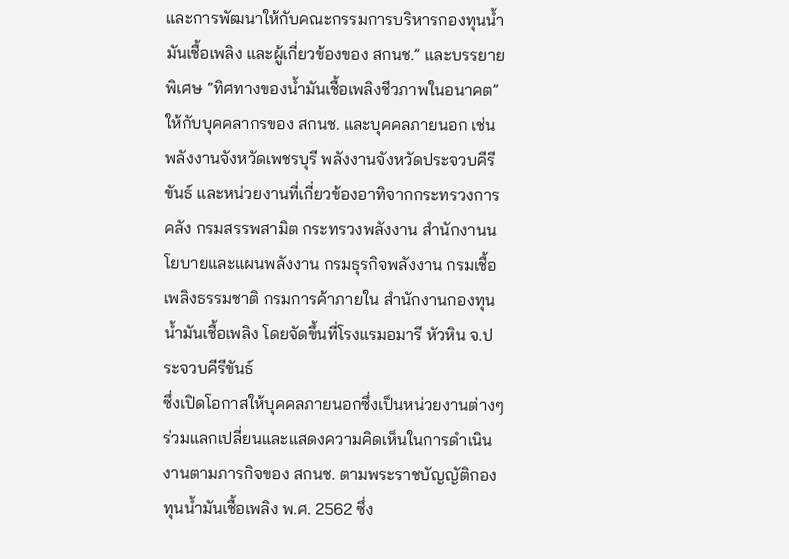และการพัฒนาให้กับคณะกรรมการบริหารกองทุนน้ำมันเชื้อเพลิง และผู้เกี่ยวข้องของ สกนช.” และบรรยายพิเศษ “ทิศทางของน้ำมันเชื้อเพลิงชีวภาพในอนาคต” ให้กับบุคคลากรของ สกนช. และบุคคลภายนอก เช่น พลังงานจังหวัดเพชรบุรี พลังงานจังหวัดประจวบคีรีขันธ์ และหน่วยงานที่เกี่ยวข้องอาทิจากกระทรวงการคลัง กรมสรรพสามิต กระทรวงพลังงาน สำนักงานนโยบายและแผนพลังงาน กรมธุรกิจพลังงาน กรมเชื้อเพลิงธรรมชาติ กรมการค้าภายใน สำนักงานกองทุนน้ำมันเชื้อเพลิง โดยจัดขึ้นที่โรงแรมอมารี หัวหิน จ.ประจวบคีรีขันธ์
ซึ่งเปิดโอกาสให้บุคคลภายนอกซึ่งเป็นหน่วยงานต่างๆ ร่วมแลกเปลี่ยนและแสดงความคิดเห็นในการดำเนินงานตามภารกิจของ สกนช. ตามพระราชบัญญัติกองทุนน้ำมันเชื้อเพลิง พ.ศ. 2562 ซึ่ง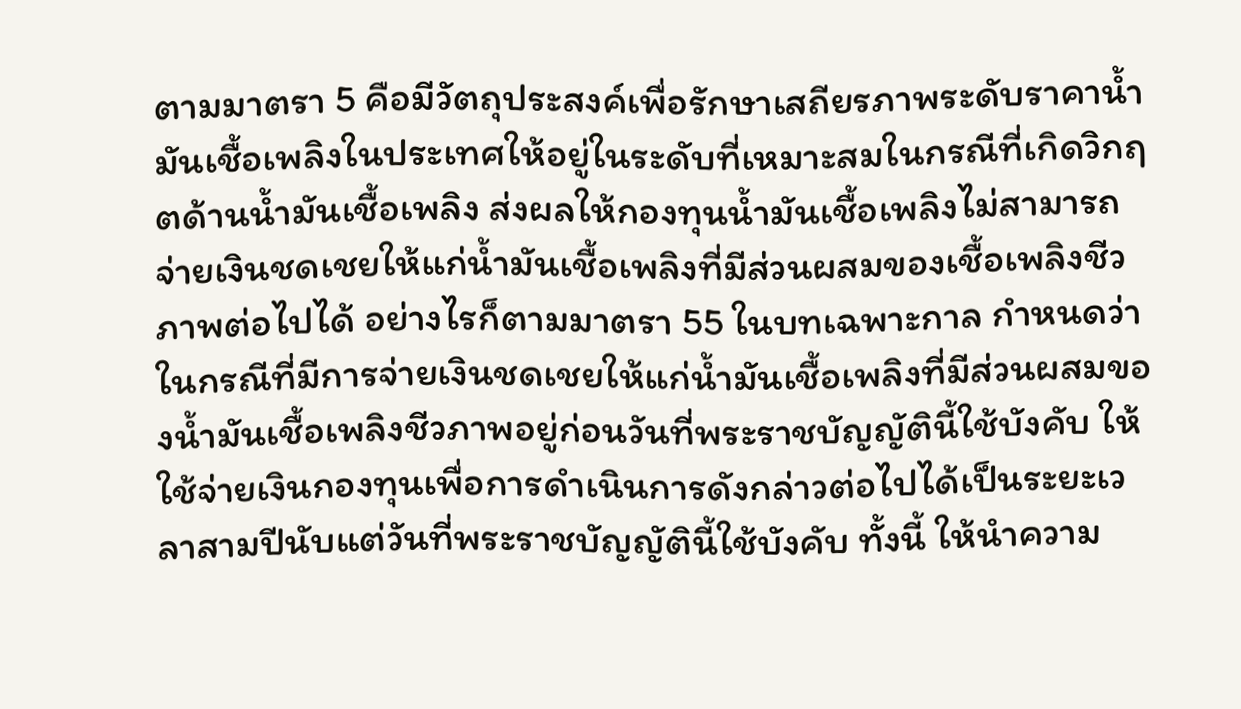ตามมาตรา 5 คือมีวัตถุประสงค์เพื่อรักษาเสถียรภาพระดับราคาน้ำมันเชื้อเพลิงในประเทศให้อยู่ในระดับที่เหมาะสมในกรณีที่เกิดวิกฤตด้านน้ำมันเชื้อเพลิง ส่งผลให้กองทุนน้ำมันเชื้อเพลิงไม่สามารถจ่ายเงินชดเชยให้แก่น้ำมันเชื้อเพลิงที่มีส่วนผสมของเชื้อเพลิงชีวภาพต่อไปได้ อย่างไรก็ตามมาตรา 55 ในบทเฉพาะกาล กำหนดว่า ในกรณีที่มีการจ่ายเงินชดเชยให้แก่น้ำมันเชื้อเพลิงที่มีส่วนผสมของน้ำมันเชื้อเพลิงชีวภาพอยู่ก่อนวันที่พระราชบัญญัตินี้ใช้บังคับ ให้ใช้จ่ายเงินกองทุนเพื่อการดำเนินการดังกล่าวต่อไปได้เป็นระยะเวลาสามปีนับแต่วันที่พระราชบัญญัตินี้ใช้บังคับ ทั้งนี้ ให้นำความ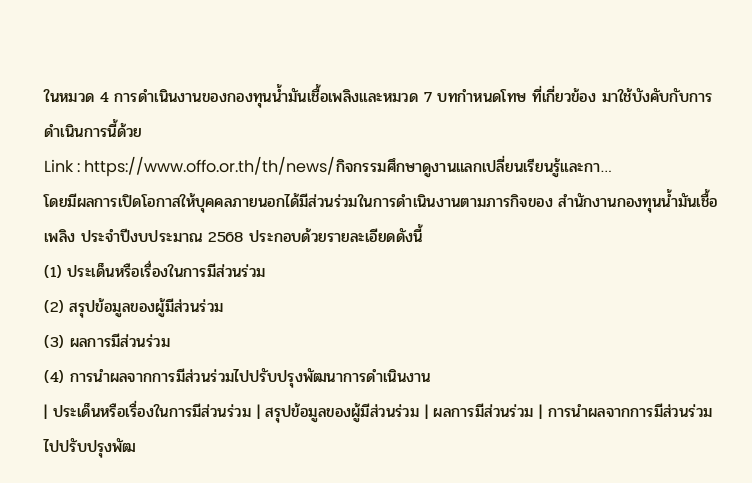ในหมวด 4 การดำเนินงานของกองทุนน้ำมันเชื้อเพลิงและหมวด 7 บทกำหนดโทษ ที่เกี่ยวข้อง มาใช้บังคับกับการดำเนินการนี้ด้วย
Link : https://www.offo.or.th/th/news/กิจกรรมศึกษาดูงานแลกเปลี่ยนเรียนรู้และกา…
โดยมีผลการเปิดโอกาสให้บุคคลภายนอกได้มีส่วนร่วมในการดำเนินงานตามภารกิจของ สำนักงานกองทุนน้ำมันเชื้อเพลิง ประจำปีงบประมาณ 2568 ประกอบด้วยรายละเอียดดังนี้
(1) ประเด็นหรือเรื่องในการมีส่วนร่วม
(2) สรุปข้อมูลของผู้มีส่วนร่วม
(3) ผลการมีส่วนร่วม
(4) การนำผลจากการมีส่วนร่วมไปปรับปรุงพัฒนาการดำเนินงาน
| ประเด็นหรือเรื่องในการมีส่วนร่วม | สรุปข้อมูลของผู้มีส่วนร่วม | ผลการมีส่วนร่วม | การนำผลจากการมีส่วนร่วมไปปรับปรุงพัฒ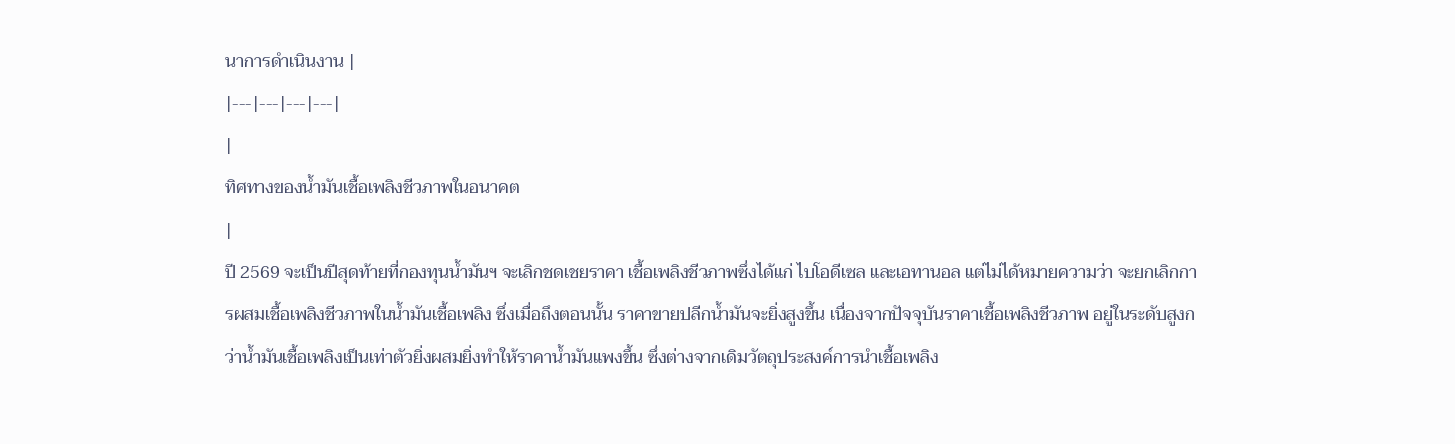นาการดำเนินงาน |
|---|---|---|---|
|
ทิศทางของน้ำมันเชื้อเพลิงชีวภาพในอนาคต
|
ปี 2569 จะเป็นปีสุดท้ายที่กองทุนน้ำมันฯ จะเลิกชดเชยราคา เชื้อเพลิงชีวภาพซึ่งได้แก่ ไบโอดีเซล และเอทานอล แต่ไม่ได้หมายความว่า จะยกเลิกการผสมเชื้อเพลิงชีวภาพในน้ำมันเชื้อเพลิง ซึ่งเมื่อถึงตอนนั้น ราคาขายปลีกน้ำมันจะยิ่งสูงขึ้น เนื่องจากปัจจุบันราคาเชื้อเพลิงชีวภาพ อยู่ในระดับสูงกว่าน้ำมันเชื้อเพลิงเป็นเท่าตัวยิ่งผสมยิ่งทำให้ราคาน้ำมันแพงขึ้น ซึ่งต่างจากเดิมวัตถุประสงค์การนำเชื้อเพลิง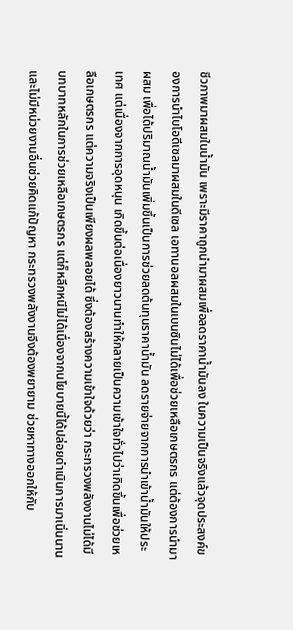ชีวภาพมาผสมในน้ำมัน เพราะมีราคาถูกนำมาผสมเพื่อลดราคาน้ำมันลง ในความเป็นจริงแล้วจุดประสงค์ของการนำไบโอดีเซลมาผสมในดีเซล เอทานอลผสมในเบนซินไม่ได้เพื่อช่วยเหลือเกษตรกร แต่ต้องการนำมาผสม เพื่อได้ปริมาณน้ำมันเพิ่มขึ้นเป็นการช่วยลดต้นทุนราคาน้ำมัน ลดรายจ่ายจากการนำเข้าน้ำมันให้ประเทศ แต่เนื่องจากการอุดหนุน เกิดขึ้นต่อเนื่องยาวนานทำให้กลายเป็นความเข้าใจทั่วไปว่าเกิดขึ้นเพื่อช่วยเหลือเกษตรกร แต่ความจริงเป็นเพียงผลพลอยได้ ซึ่งต้องสร้างความเข้าใจด้วยว่า กระทรวงพลังงานไม่ได้มีบทบาทหลักในการช่วยเหลือเกษตรกร แต่ก็หลีกหนีไม่ได้เนื่องจากนโยบายนี้ได้ปล่อยดำเนินการมาเนิ่นนาน และไม่มีหน่วยงานอื่นช่วยคิดแก้ปัญหา กระทรวงพลังงานจึงต้องพยายาม ช่วยหาทางออกให้กับ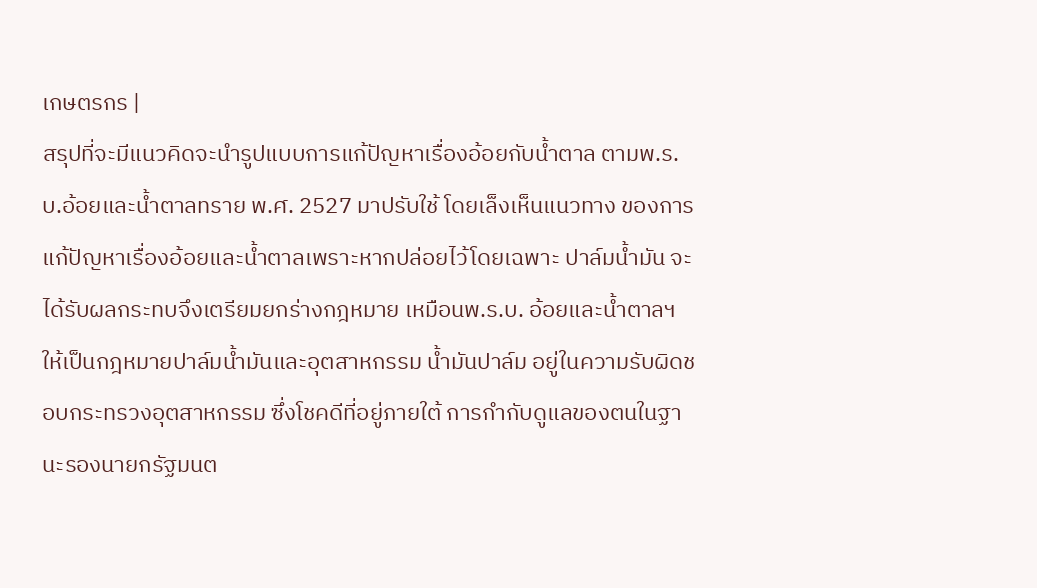เกษตรกร |
สรุปที่จะมีแนวคิดจะนำรูปแบบการแก้ปัญหาเรื่องอ้อยกับน้ำตาล ตามพ.ร.บ.อ้อยและน้ำตาลทราย พ.ศ. 2527 มาปรับใช้ โดยเล็งเห็นแนวทาง ของการแก้ปัญหาเรื่องอ้อยและน้ำตาลเพราะหากปล่อยไว้โดยเฉพาะ ปาล์มน้ำมัน จะได้รับผลกระทบจึงเตรียมยกร่างกฎหมาย เหมือนพ.ร.บ. อ้อยและน้ำตาลฯ ให้เป็นกฎหมายปาล์มน้ำมันและอุตสาหกรรม น้ำมันปาล์ม อยู่ในความรับผิดชอบกระทรวงอุตสาหกรรม ซึ่งโชคดีที่อยู่ภายใต้ การกำกับดูแลของตนในฐานะรองนายกรัฐมนต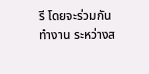รี โดยจะร่วมกันทำงาน ระหว่างส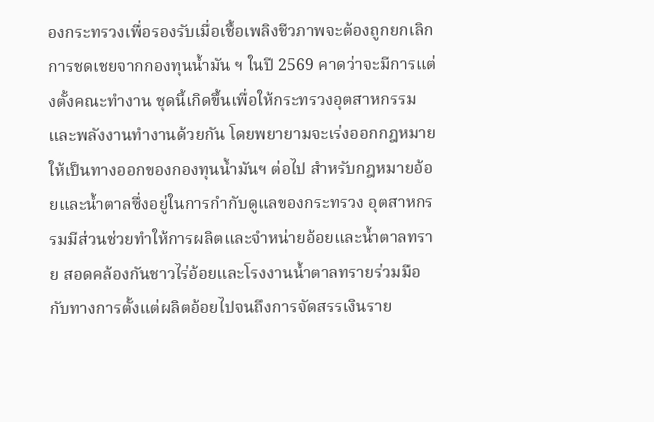องกระทรวงเพื่อรองรับเมื่อเชื้อเพลิงชีวภาพจะต้องถูกยกเลิกการชดเชยจากกองทุนน้ำมัน ฯ ในปี 2569 คาดว่าจะมีการแต่งตั้งคณะทำงาน ชุดนี้เกิดขึ้นเพื่อให้กระทรวงอุตสาหกรรมและพลังงานทำงานด้วยกัน โดยพยายามจะเร่งออกกฎหมายให้เป็นทางออกของกองทุนน้ำมันฯ ต่อไป สำหรับกฎหมายอ้อยและน้ำตาลซึ่งอยู่ในการกำกับดูแลของกระทรวง อุตสาหกรรมมีส่วนช่วยทำให้การผลิตและจำหน่ายอ้อยและน้ำตาลทราย สอดคล้องกันชาวไร่อ้อยและโรงงานน้ำตาลทรายร่วมมือกับทางการตั้งแต่ผลิตอ้อยไปจนถึงการจัดสรรเงินราย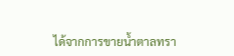ได้จากการขายน้ำตาลทรา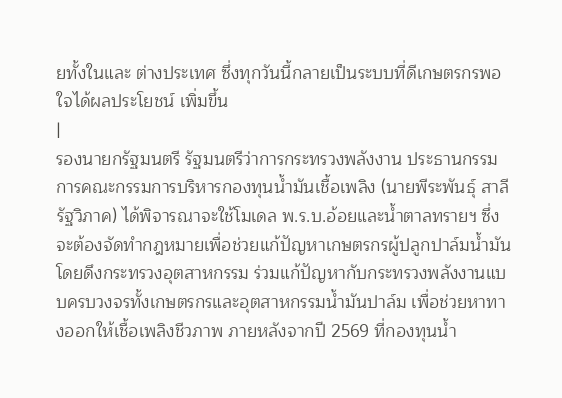ยทั้งในและ ต่างประเทศ ซึ่งทุกวันนี้กลายเป็นระบบที่ดีเกษตรกรพอใจได้ผลประโยชน์ เพิ่มขึ้น
|
รองนายกรัฐมนตรี รัฐมนตรีว่าการกระทรวงพลังงาน ประธานกรรมการคณะกรรมการบริหารกองทุนน้ำมันเชื้อเพลิง (นายพีระพันธุ์ สาลีรัฐวิภาค) ได้พิจารณาจะใช้โมเดล พ.ร.บ.อ้อยและน้ำตาลทรายฯ ซึ่งจะต้องจัดทำกฎหมายเพื่อช่วยแก้ปัญหาเกษตรกรผู้ปลูกปาล์มน้ำมันโดยดึงกระทรวงอุตสาหกรรม ร่วมแก้ปัญหากับกระทรวงพลังงานแบบครบวงจรทั้งเกษตรกรและอุตสาหกรรมน้ำมันปาล์ม เพื่อช่วยหาทางออกให้เชื้อเพลิงชีวภาพ ภายหลังจากปี 2569 ที่กองทุนน้ำ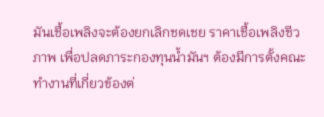มันเชื้อเพลิงจะต้องยกเลิกชดเชย ราคาเชื้อเพลิงชีวภาพ เพื่อปลดภาระกองทุนน้ำมันฯ ต้องมีการตั้งคณะทำงานที่เกี่ยวข้องต่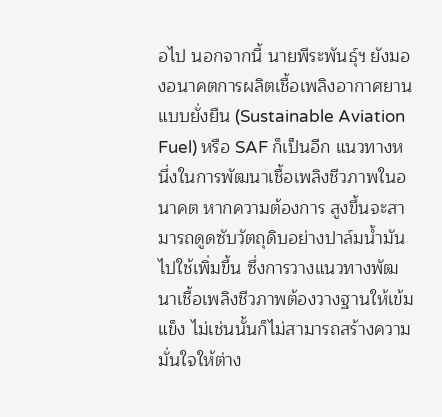อไป นอกจากนี้ นายพีระพันธุ์ฯ ยังมองอนาคตการผลิตเชื้อเพลิงอากาศยาน แบบยั่งยืน (Sustainable Aviation Fuel) หรือ SAF ก็เป็นอีก แนวทางหนึ่งในการพัฒนาเชื้อเพลิงชีวภาพในอนาคต หากความต้องการ สูงขึ้นจะสามารถดูดซับวัตถุดิบอย่างปาล์มน้ำมันไปใช้เพิ่มขึ้น ซึ่งการวางแนวทางพัฒนาเชื้อเพลิงชีวภาพต้องวางฐานให้เข้มแข็ง ไม่เช่นนั้นก็ไม่สามารถสร้างความมั่นใจให้ต่าง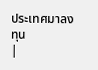ประเทศมาลงทุน
|